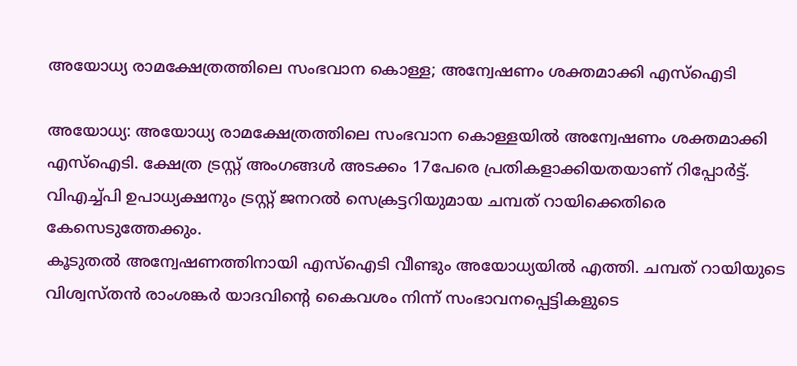അയോധ്യ രാമക്ഷേത്രത്തിലെ സംഭവാന കൊള്ള; അന്വേഷണം ശക്തമാക്കി എസ്ഐടി

അയോധ്യ: അയോധ്യ രാമക്ഷേത്രത്തിലെ സംഭവാന കൊള്ളയിൽ അന്വേഷണം ശക്തമാക്കി എസ്ഐടി. ക്ഷേത്ര ട്രസ്റ്റ് അംഗങ്ങൾ അടക്കം 17പേരെ പ്രതികളാക്കിയതയാണ് റിപ്പോർട്ട്. വിഎച്ച്പി ഉപാധ്യക്ഷനും ട്രസ്റ്റ് ജനറൽ സെക്രട്ടറിയുമായ ചമ്പത് റായിക്കെതിരെ കേസെടുത്തേക്കും.
കൂടുതൽ അന്വേഷണത്തിനായി എസ്ഐടി വീണ്ടും അയോധ്യയിൽ എത്തി. ചമ്പത് റായിയുടെ വിശ്വസ്തൻ രാംശങ്കർ യാദവിന്റെ കൈവശം നിന്ന് സംഭാവനപ്പെട്ടികളുടെ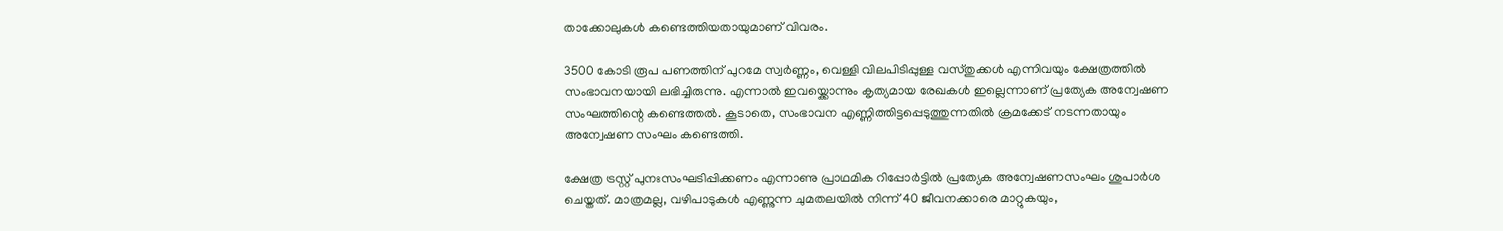താക്കോലുകൾ കണ്ടെത്തിയതായുമാണ് വിവരം.

3500 കോടി രൂപ പണത്തിന് പുറമേ സ്വർണ്ണം, വെള്ളി വിലപിടിപ്പുള്ള വസ്തുക്കൾ എന്നിവയും ക്ഷേത്രത്തിൽ സംഭാവനയായി ലഭിച്ചിരുന്നു. എന്നാൽ ഇവയ്ക്കൊന്നും കൃത്യമായ രേഖകൾ ഇല്ലെന്നാണ് പ്രത്യേക അന്വേഷണ സംഘത്തിന്റെ കണ്ടെത്തൽ. കൂടാതെ, സംഭാവന എണ്ണിത്തിട്ടപ്പെടുത്തുന്നതിൽ ക്രമക്കേട് നടന്നതായും അന്വേഷണ സംഘം കണ്ടെത്തി.

ക്ഷേത്ര ട്രസ്റ്റ് പുനഃസംഘടിപ്പിക്കണം എന്നാണു പ്രാഥമിക റിപ്പോർട്ടിൽ പ്രത്യേക അന്വേഷണസംഘം ശുപാർശ ചെയ്തത്. മാത്രമല്ല, വഴിപാടുകൾ എണ്ണുന്ന ചുമതലയിൽ നിന്ന് 40 ജീവനക്കാരെ മാറ്റുകയും,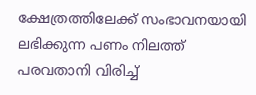ക്ഷേത്രത്തിലേക്ക് സംഭാവനയായി ലഭിക്കുന്ന പണം നിലത്ത് പരവതാനി വിരിച്ച്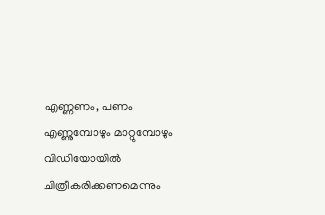എണ്ണണം, പണം എണ്ണുമ്പോഴും മാറ്റുമ്പോഴും വിഡിയോയിൽ ചിത്രീകരിക്കണമെന്നും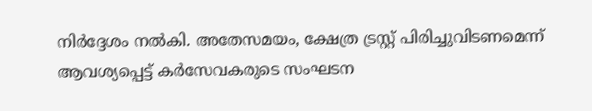നിർദ്ദേശം നൽകി. അതേസമയം, ക്ഷേത്ര ട്രസ്റ്റ് പിരിച്ചുവിടണമെന്ന് ആവശ്യപ്പെട്ട് കർസേവകരുടെ സംഘടന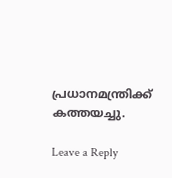പ്രധാനമന്ത്രിക്ക് കത്തയച്ചു.

Leave a Reply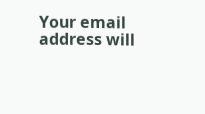Your email address will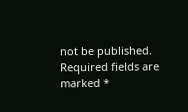not be published. Required fields are marked *